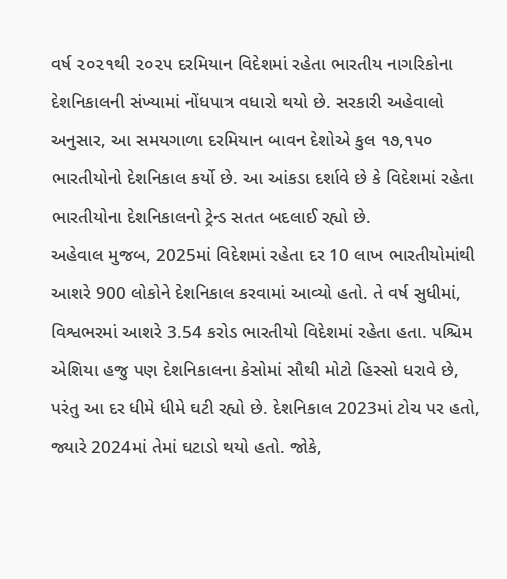વર્ષ ૨૦૨૧થી ૨૦૨૫ દરમિયાન વિદેશમાં રહેતા ભારતીય નાગરિકોના દેશનિકાલની સંખ્યામાં નોંધપાત્ર વધારો થયો છે. સરકારી અહેવાલો અનુસાર, આ સમયગાળા દરમિયાન બાવન દેશોએ કુલ ૧૭,૧૫૦ ભારતીયોનો દેશનિકાલ કર્યો છે. આ આંકડા દર્શાવે છે કે વિદેશમાં રહેતા ભારતીયોના દેશનિકાલનો ટ્રેન્ડ સતત બદલાઈ રહ્યો છે.
અહેવાલ મુજબ, 2025માં વિદેશમાં રહેતા દર 10 લાખ ભારતીયોમાંથી આશરે 900 લોકોને દેશનિકાલ કરવામાં આવ્યો હતો. તે વર્ષ સુધીમાં, વિશ્વભરમાં આશરે 3.54 કરોડ ભારતીયો વિદેશમાં રહેતા હતા. પશ્ચિમ એશિયા હજુ પણ દેશનિકાલના કેસોમાં સૌથી મોટો હિસ્સો ધરાવે છે, પરંતુ આ દર ધીમે ધીમે ઘટી રહ્યો છે. દેશનિકાલ 2023માં ટોચ પર હતો, જ્યારે 2024માં તેમાં ઘટાડો થયો હતો. જોકે,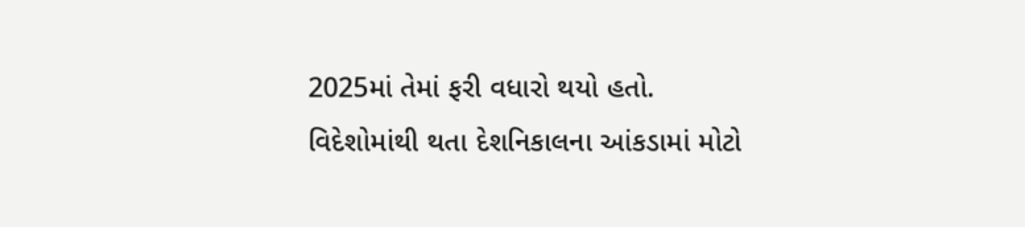2025માં તેમાં ફરી વધારો થયો હતો.
વિદેશોમાંથી થતા દેશનિકાલના આંકડામાં મોટો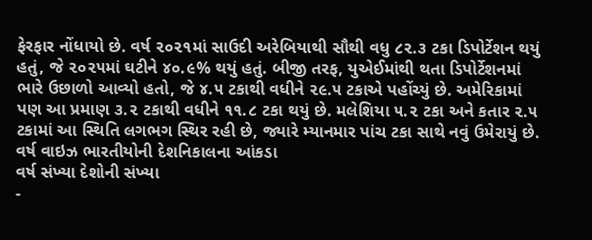ફેરફાર નોંધાયો છે. વર્ષ ૨૦૨૧માં સાઉદી અરેબિયાથી સૌથી વધુ ૮૨.૩ ટકા ડિપોર્ટેશન થયું હતું, જે ૨૦૨૫માં ઘટીને ૪૦.૯% થયું હતું. બીજી તરફ, યુએઈમાંથી થતા ડિપોર્ટેશનમાં ભારે ઉછાળો આવ્યો હતો, જે ૪.૫ ટકાથી વધીને ૨૯.૫ ટકાએ પહોંચ્યું છે. અમેરિકામાં પણ આ પ્રમાણ ૩.૨ ટકાથી વધીને ૧૧.૮ ટકા થયું છે. મલેશિયા ૫.૨ ટકા અને કતાર ૨.૫ ટકામાં આ સ્થિતિ લગભગ સ્થિર રહી છે, જ્યારે મ્યાનમાર પાંચ ટકા સાથે નવું ઉમેરાયું છે.
વર્ષ વાઇઝ ભારતીયોની દેશનિકાલના આંકડા
વર્ષ સંખ્યા દેશોની સંખ્યા
-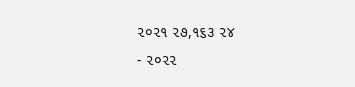૨૦૨૧ ૨૭,૧૬૩ ૨૪
- ૨૦૨૨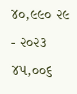૪૦,૯૯૦ ૨૯
- ૨૦૨૩ ૪૫,૦૦૬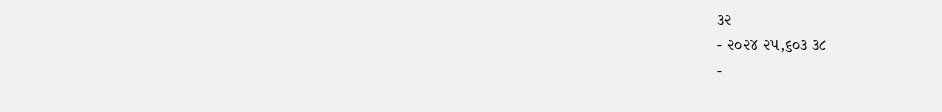૩૨
- ૨૦૨૪ ૨૫,૬૦૩ ૩૮
-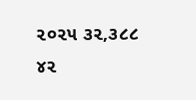૨૦૨૫ ૩૨,૩૮૮ ૪૨